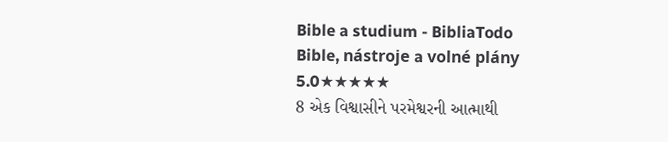Bible a studium - BibliaTodo
Bible, nástroje a volné plány
5.0★★★★★
8 એક વિશ્વાસીને પરમેશ્વરની આત્માથી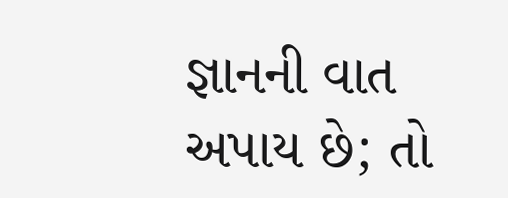જ્ઞાનની વાત અપાય છે; તો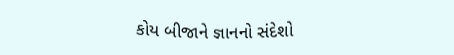કોય બીજાને જ્ઞાનનો સંદેશો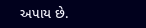અપાય છે.